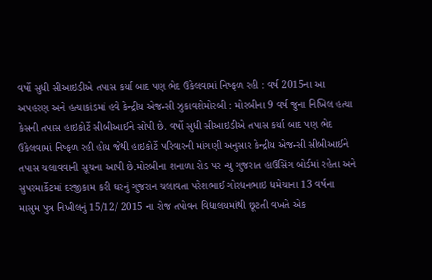વર્ષો સુધી સીઆઇડીએ તપાસ કર્યા બાદ પણ ભેદ ઉકેલવામાં નિષ્ફળ રહી : વર્ષ 2015ના આ અપહરણ અને હત્યાકાંડમાં હવે કેન્દ્રીય એજન્સી ઝુકાવશેમોરબી : મોરબીના 9 વર્ષ જુના નિખિલ હત્યા કેસની તપાસ હાઇકોર્ટે સીબીઆઈને સોંપી છે. વર્ષો સુધી સીઆઇડીએ તપાસ કર્યા બાદ પણ ભેદ ઉકેલવામાં નિષ્ફળ રહી હોય જેથી હાઇકોર્ટે પરિવારની માંગણી અનુસાર કેન્દ્રીય એજન્સી સીબીઆઈને તપાસ ચલાવવાની સૂચના આપી છે.મોરબીના શનાળા રોડ પર ન્યુ ગુજરાત હાઉસિંગ બોર્ડમાં રહેતા અને સુપરમાર્કેટમાં દરજીકામ કરી ઘરનું ગુજરાન ચલાવતા પરેશભાઈ ગોરધનભાઇ ધમેચાના 13 વર્ષના માસુમ પુત્ર નિખીલનું 15/12/ 2015 ના રોજ તપોવન વિદ્યાલયમાંથી છૂટતી વખતે એક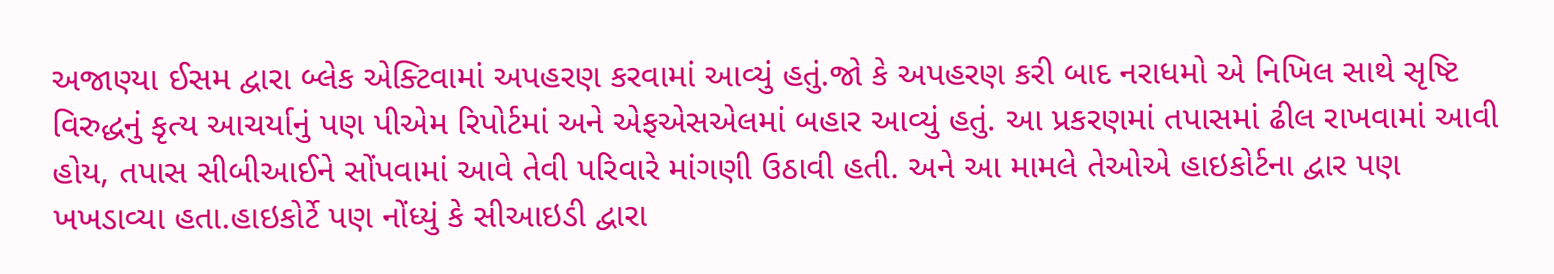અજાણ્યા ઈસમ દ્વારા બ્લેક એક્ટિવામાં અપહરણ કરવામાં આવ્યું હતું.જો કે અપહરણ કરી બાદ નરાધમો એ નિખિલ સાથે સૃષ્ટિ વિરુદ્ધનું કૃત્ય આચર્યાનું પણ પીએમ રિપોર્ટમાં અને એફએસએલમાં બહાર આવ્યું હતું. આ પ્રકરણમાં તપાસમાં ઢીલ રાખવામાં આવી હોય, તપાસ સીબીઆઈને સોંપવામાં આવે તેવી પરિવારે માંગણી ઉઠાવી હતી. અને આ મામલે તેઓએ હાઇકોર્ટના દ્વાર પણ ખખડાવ્યા હતા.હાઇકોર્ટે પણ નોંધ્યું કે સીઆઇડી દ્વારા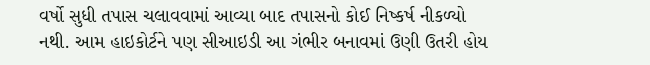વર્ષો સુધી તપાસ ચલાવવામાં આવ્યા બાદ તપાસનો કોઈ નિષ્કર્ષ નીકળ્યો નથી. આમ હાઇકોર્ટને પણ સીઆઇડી આ ગંભીર બનાવમાં ઉણી ઉતરી હોય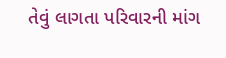તેવું લાગતા પરિવારની માંગ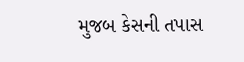મુજબ કેસની તપાસ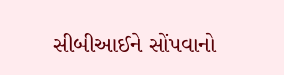સીબીઆઈને સોંપવાનો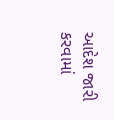આદેશ જારી કરવામાં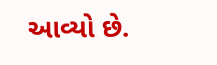આવ્યો છે.